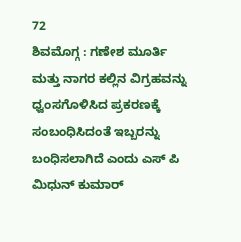72
ಶಿವಮೊಗ್ಗ : ಗಣೇಶ ಮೂರ್ತಿ ಮತ್ತು ನಾಗರ ಕಲ್ಲಿನ ವಿಗ್ರಹವನ್ನು ಧ್ವಂಸಗೊಳಿಸಿದ ಪ್ರಕರಣಕ್ಕೆ ಸಂಬಂಧಿಸಿದಂತೆ ಇಬ್ಬರನ್ನು ಬಂಧಿಸಲಾಗಿದೆ ಎಂದು ಎಸ್ ಪಿ ಮಿಧುನ್ ಕುಮಾರ್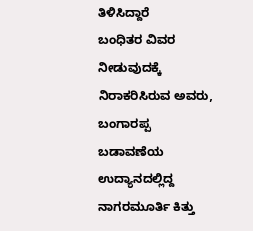ತಿಳಿಸಿದ್ದಾರೆ
ಬಂಧಿತರ ವಿವರ ನೀಡುವುದಕ್ಕೆ ನಿರಾಕರಿಸಿರುವ ಅವರು, ಬಂಗಾರಪ್ಪ ಬಡಾವಣೆಯ ಉದ್ಯಾನದಲ್ಲಿದ್ದ ನಾಗರಮೂರ್ತಿ ಕಿತ್ತು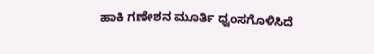ಹಾಕಿ ಗಣೇಶನ ಮೂರ್ತಿ ಧ್ವಂಸಗೊಳಿಸಿದೆ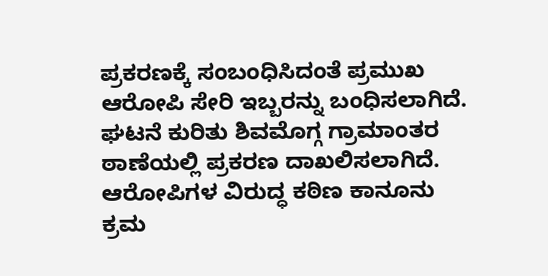ಪ್ರಕರಣಕ್ಕೆ ಸಂಬಂಧಿಸಿದಂತೆ ಪ್ರಮುಖ ಆರೋಪಿ ಸೇರಿ ಇಬ್ಬರನ್ನು ಬಂಧಿಸಲಾಗಿದೆ. ಘಟನೆ ಕುರಿತು ಶಿವಮೊಗ್ಗ ಗ್ರಾಮಾಂತರ ಠಾಣೆಯಲ್ಲಿ ಪ್ರಕರಣ ದಾಖಲಿಸಲಾಗಿದೆ. ಆರೋಪಿಗಳ ವಿರುದ್ಧ ಕಠಿಣ ಕಾನೂನು ಕ್ರಮ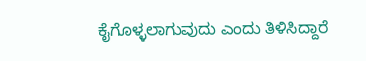ಕೈಗೊಳ್ಳಲಾಗುವುದು ಎಂದು ತಿಳಿಸಿದ್ದಾರೆ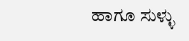ಹಾಗೂ ಸುಳ್ಳು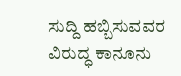ಸುದ್ದಿ ಹಬ್ಬಿಸುವವರ ವಿರುದ್ಧ ಕಾನೂನು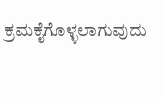ಕ್ರಮಕೈಗೊಳ್ಳಲಾಗುವುದು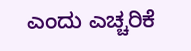ಎಂದು ಎಚ್ಚರಿಕೆ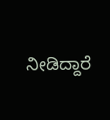ನೀಡಿದ್ದಾರೆ